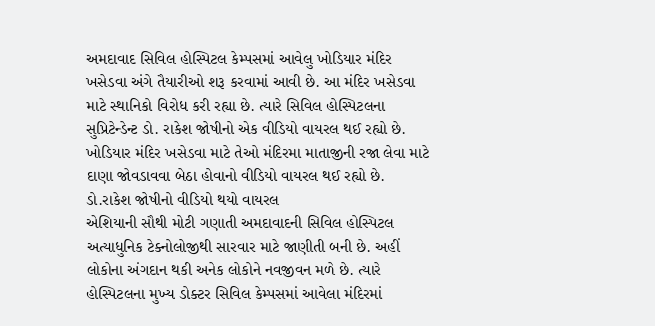અમદાવાદ સિવિલ હોસ્પિટલ કેમ્પસમાં આવેલુ ખોડિયાર મંદિર ખસેડવા અંગે તૈયારીઓ શરૂ કરવામાં આવી છે. આ મંદિર ખસેડવા માટે સ્થાનિકો વિરોધ કરી રહ્યા છે. ત્યારે સિવિલ હોસ્પિટલના સુપ્રિટેન્ડેન્ટ ડો. રાકેશ જોષીનો એક વીડિયો વાયરલ થઈ રહ્યો છે. ખોડિયાર મંદિર ખસેડવા માટે તેઓ મંદિરમા માતાજીની રજા લેવા માટે દાણા જોવડાવવા બેઠા હોવાનો વીડિયો વાયરલ થઈ રહ્યો છે.
ડો.રાકેશ જોષીનો વીડિયો થયો વાયરલ
એશિયાની સૌથી મોટી ગણાતી અમદાવાદની સિવિલ હોસ્પિટલ અત્યાધુનિક ટેક્નોલોજીથી સારવાર માટે જાણીતી બની છે. અહીં લોકોના અંગદાન થકી અનેક લોકોને નવજીવન મળે છે. ત્યારે હોસ્પિટલના મુખ્ય ડોક્ટર સિવિલ કેમ્પસમાં આવેલા મંદિરમાં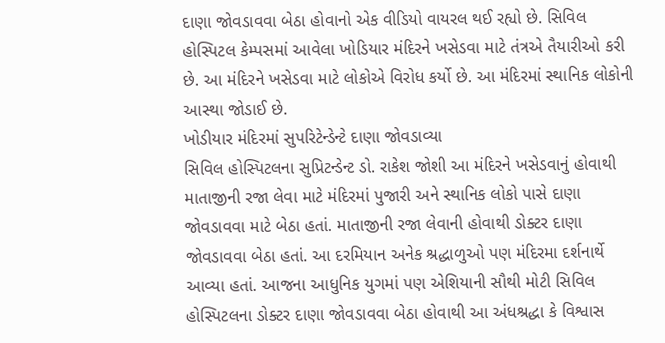દાણા જોવડાવવા બેઠા હોવાનો એક વીડિયો વાયરલ થઈ રહ્યો છે. સિવિલ હોસ્પિટલ કેમ્પસમાં આવેલા ખોડિયાર મંદિરને ખસેડવા માટે તંત્રએ તૈયારીઓ કરી છે. આ મંદિરને ખસેડવા માટે લોકોએ વિરોધ કર્યો છે. આ મંદિરમાં સ્થાનિક લોકોની આસ્થા જોડાઈ છે.
ખોડીયાર મંદિરમાં સુપરિટેન્ડેન્ટે દાણા જોવડાવ્યા
સિવિલ હોસ્પિટલના સુપ્રિટન્ડેન્ટ ડો. રાકેશ જોશી આ મંદિરને ખસેડવાનું હોવાથી માતાજીની રજા લેવા માટે મંદિરમાં પુજારી અને સ્થાનિક લોકો પાસે દાણા જોવડાવવા માટે બેઠા હતાં. માતાજીની રજા લેવાની હોવાથી ડોક્ટર દાણા જોવડાવવા બેઠા હતાં. આ દરમિયાન અનેક શ્રદ્ધાળુઓ પણ મંદિરમા દર્શનાર્થે આવ્યા હતાં. આજના આધુનિક યુગમાં પણ એશિયાની સૌથી મોટી સિવિલ હોસ્પિટલના ડોક્ટર દાણા જોવડાવવા બેઠા હોવાથી આ અંધશ્રદ્ધા કે વિશ્વાસ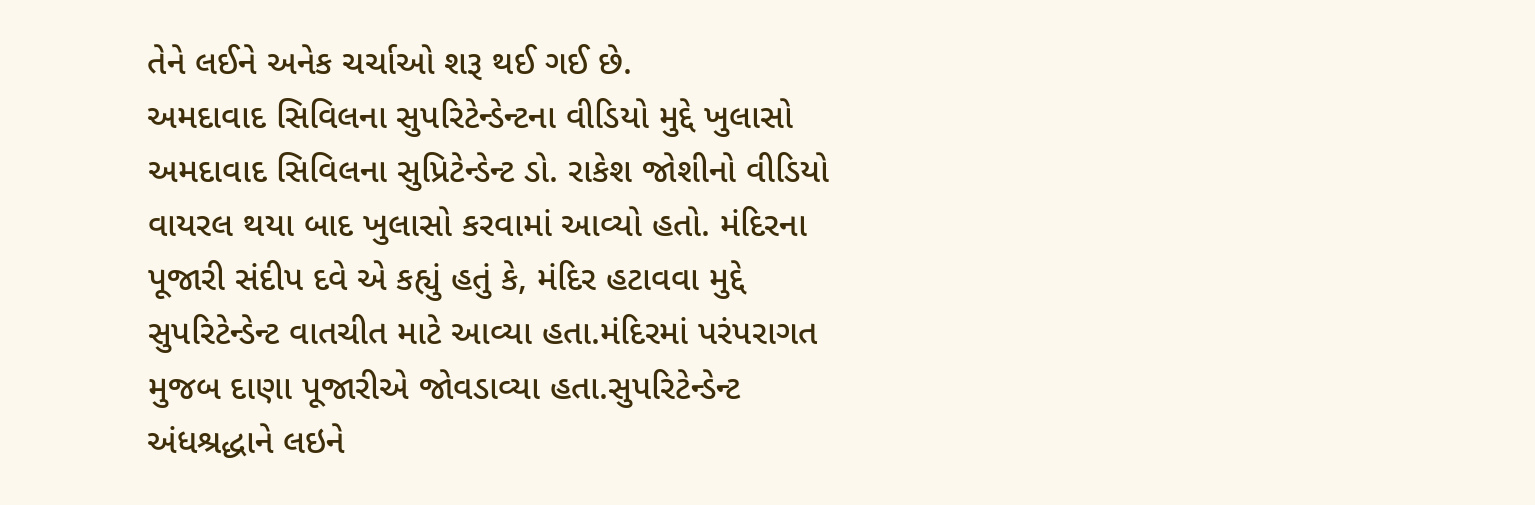તેને લઈને અનેક ચર્ચાઓ શરૂ થઈ ગઈ છે.
અમદાવાદ સિવિલના સુપરિટેન્ડેન્ટના વીડિયો મુદ્દે ખુલાસો
અમદાવાદ સિવિલના સુપ્રિટેન્ડેન્ટ ડો. રાકેશ જોશીનો વીડિયો વાયરલ થયા બાદ ખુલાસો કરવામાં આવ્યો હતો. મંદિરના પૂજારી સંદીપ દવે એ કહ્યું હતું કે, મંદિર હટાવવા મુદ્દે સુપરિટેન્ડેન્ટ વાતચીત માટે આવ્યા હતા.મંદિરમાં પરંપરાગત મુજબ દાણા પૂજારીએ જોવડાવ્યા હતા.સુપરિટેન્ડેન્ટ અંધશ્રદ્ધાને લઇને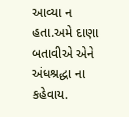આવ્યા ન હતા.અમે દાણા બતાવીએ એને અંધશ્રદ્ધા ના કહેવાય.